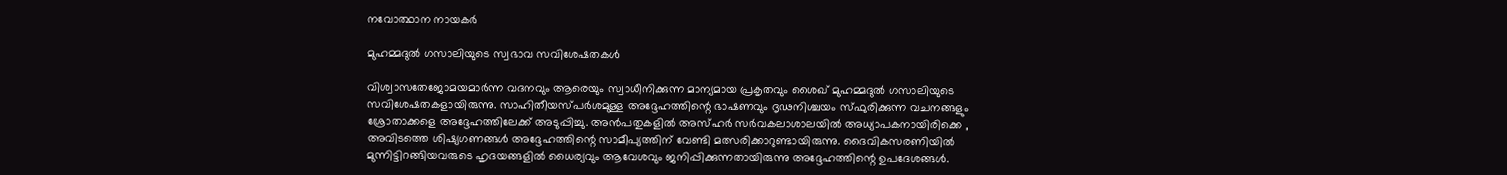നവോത്ഥാന നായകര്‍

മുഹമ്മദുല്‍ ഗസാലിയുടെ സ്വഭാവ സവിശേഷതകള്‍

വിശ്വാസതേജോമയമാര്‍ന്ന വദനവും ആരെയും സ്വാധീനിക്കുന്ന മാന്യമായ പ്രകൃതവും ശൈഖ് മുഹമ്മദുല്‍ ഗസാലിയുടെ സവിശേഷതകളായിരുന്നു. സാഹിതീയസ്പര്‍ശമുള്ള അദ്ദേഹത്തിന്റെ ഭാഷണവും ദൃഢനിശ്ചയം സ്ഫുരിക്കുന്ന വചനങ്ങളും ശ്രോതാക്കളെ അദ്ദേഹത്തിലേക്ക് അടുപ്പിച്ചു. അന്‍പതുകളില്‍ അസ്ഹര്‍ സര്‍വകലാശാലയില്‍ അധ്യാപകനായിരിക്കെ , അവിടത്തെ ശിഷ്യഗണങ്ങള്‍ അദ്ദേഹത്തിന്റെ സാമീപ്യത്തിന് വേണ്ടി മത്സരിക്കാറുണ്ടായിരുന്നു. ദൈവികസരണിയില്‍ മുന്നിട്ടിറങ്ങിയവരുടെ ഹൃദയങ്ങളില്‍ ധൈര്യവും ആവേശവും ജനിപ്പിക്കുന്നതായിരുന്നു അദ്ദേഹത്തിന്റെ ഉപദേശങ്ങള്‍.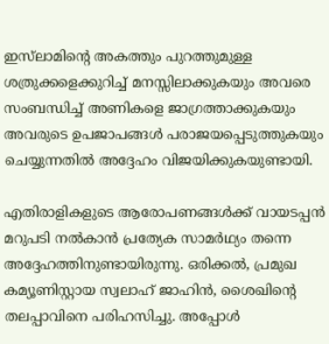ഇസ്‌ലാമിന്റെ അകത്തും പുറത്തുമുള്ള ശത്രുക്കളെക്കുറിച്ച് മനസ്സിലാക്കുകയും അവരെ സംബന്ധിച്ച് അണികളെ ജാഗ്രത്താക്കുകയും അവരുടെ ഉപജാപങ്ങള്‍ പരാജയപ്പെടുത്തുകയും ചെയ്യുന്നതില്‍ അദ്ദേഹം വിജയിക്കുകയുണ്ടായി.

എതിരാളികളുടെ ആരോപണങ്ങള്‍ക്ക് വായടപ്പന്‍ മറുപടി നല്‍കാന്‍ പ്രത്യേക സാമര്‍ഥ്യം തന്നെ അദ്ദേഹത്തിനുണ്ടായിരുന്നു. ഒരിക്കല്‍, പ്രമുഖ കമ്യൂണിസ്റ്റായ സ്വലാഹ് ജാഹിന്‍, ശൈഖിന്റെ തലപ്പാവിനെ പരിഹസിച്ചു. അപ്പോള്‍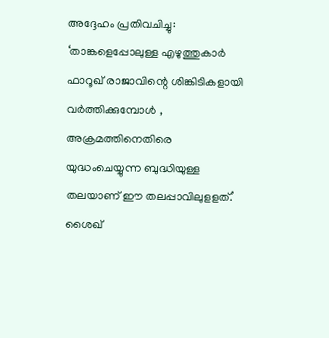അദ്ദേഹം പ്രതിവചിച്ചു: ‘താങ്കളെപ്പോലുള്ള എഴുത്തുകാര്‍ ഫാറൂഖ് രാജാവിന്റെ ശിങ്കിടികളായി വര്‍ത്തിക്കുമ്പോള്‍ , അക്രമത്തിനെതിരെ യുദ്ധംചെയ്യുന്ന ബുദ്ധിയുള്ള തലയാണ് ഈ തലപ്പാവിലുളളത്.’
ശൈഖ്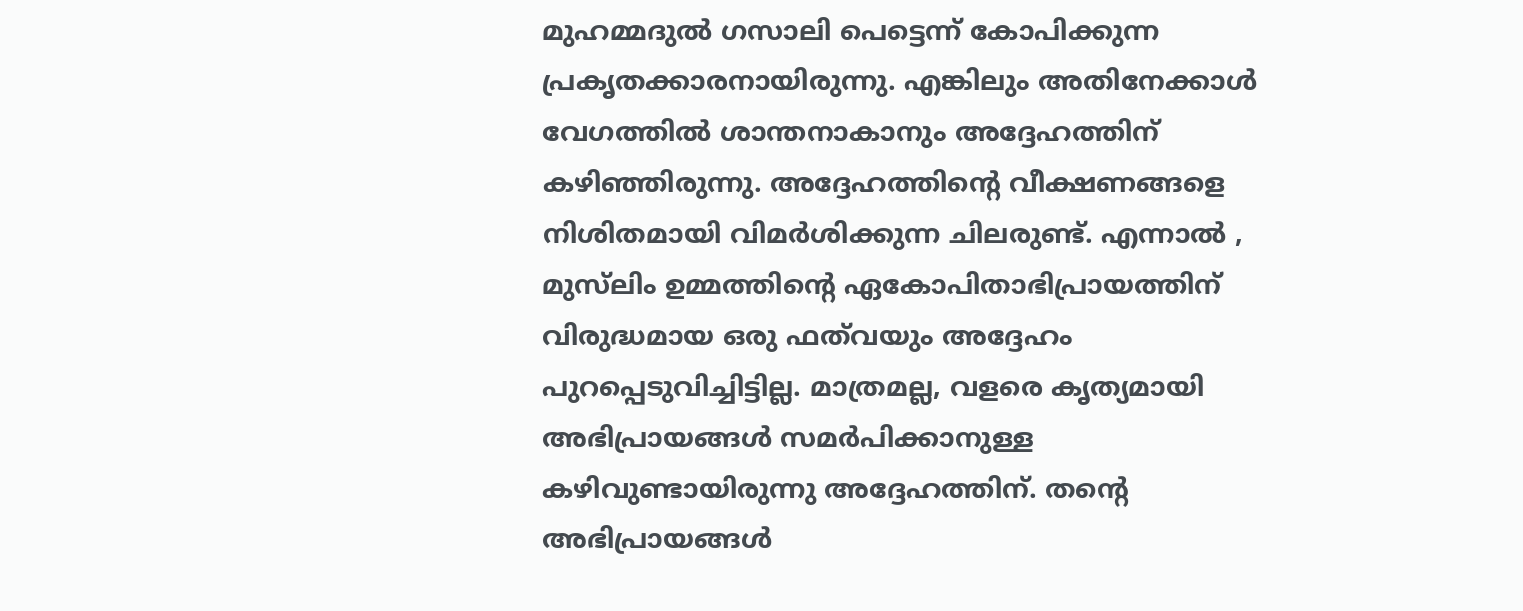മുഹമ്മദുല്‍ ഗസാലി പെട്ടെന്ന് കോപിക്കുന്ന പ്രകൃതക്കാരനായിരുന്നു. എങ്കിലും അതിനേക്കാള്‍ വേഗത്തില്‍ ശാന്തനാകാനും അദ്ദേഹത്തിന് കഴിഞ്ഞിരുന്നു. അദ്ദേഹത്തിന്റെ വീക്ഷണങ്ങളെ നിശിതമായി വിമര്‍ശിക്കുന്ന ചിലരുണ്ട്. എന്നാല്‍ , മുസ്‌ലിം ഉമ്മത്തിന്റെ ഏകോപിതാഭിപ്രായത്തിന് വിരുദ്ധമായ ഒരു ഫത്‌വയും അദ്ദേഹം പുറപ്പെടുവിച്ചിട്ടില്ല. മാത്രമല്ല, വളരെ കൃത്യമായി അഭിപ്രായങ്ങള്‍ സമര്‍പിക്കാനുള്ള കഴിവുണ്ടായിരുന്നു അദ്ദേഹത്തിന്. തന്റെ അഭിപ്രായങ്ങള്‍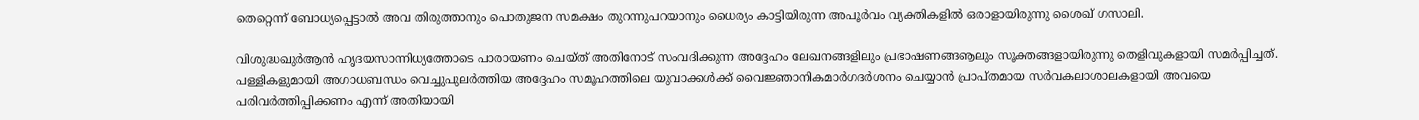തെറ്റെന്ന് ബോധ്യപ്പെട്ടാല്‍ അവ തിരുത്താനും പൊതുജന സമക്ഷം തുറന്നുപറയാനും ധൈര്യം കാട്ടിയിരുന്ന അപൂര്‍വം വ്യക്തികളില്‍ ഒരാളായിരുന്നു ശൈഖ് ഗസാലി.

വിശുദ്ധഖുര്‍ആന്‍ ഹൃദയസാന്നിധ്യത്തോടെ പാരായണം ചെയ്ത് അതിനോട് സംവദിക്കുന്ന അദ്ദേഹം ലേഖനങ്ങളിലും പ്രഭാഷണങ്ങൡലും സൂക്തങ്ങളായിരുന്നു തെളിവുകളായി സമര്‍പ്പിച്ചത്. പള്ളികളുമായി അഗാധബന്ധം വെച്ചുപുലര്‍ത്തിയ അദ്ദേഹം സമൂഹത്തിലെ യുവാക്കള്‍ക്ക് വൈജ്ഞാനികമാര്‍ഗദര്‍ശനം ചെയ്യാന്‍ പ്രാപ്തമായ സര്‍വകലാശാലകളായി അവയെ പരിവര്‍ത്തിപ്പിക്കണം എന്ന് അതിയായി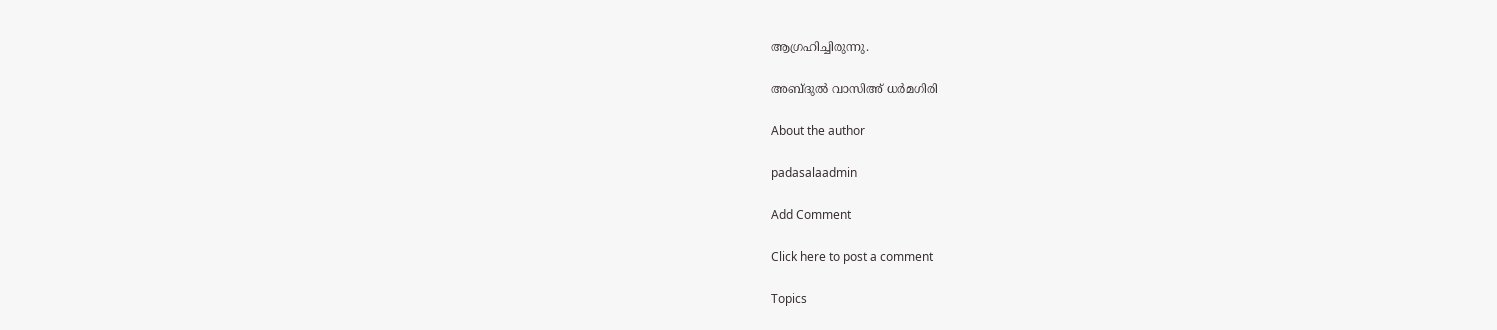ആഗ്രഹിച്ചിരുന്നു.

അബ്ദുല്‍ വാസിഅ് ധര്‍മഗിരി

About the author

padasalaadmin

Add Comment

Click here to post a comment

Topics